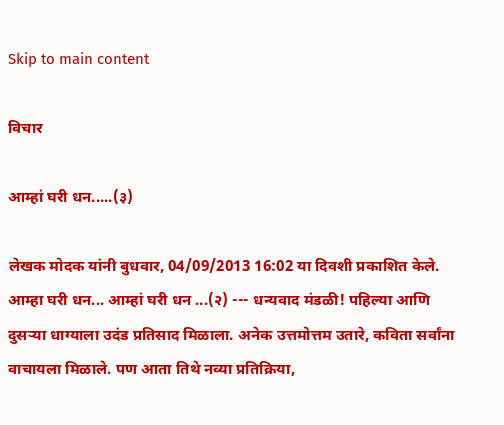Skip to main content

विचार

आम्हां घरी धन.....(३)

लेखक मोदक यांनी बुधवार, 04/09/2013 16:02 या दिवशी प्रकाशित केले.
आम्हा घरी धन... आम्हां घरी धन ...(२) --- धन्यवाद मंडळी! पहिल्या आणि दुसर्‍या धाग्याला उदंड प्रतिसाद मिळाला. अनेक उत्तमोत्तम उतारे, कविता सर्वांना वाचायला मिळाले. पण आता तिथे नव्या प्रतिक्रिया,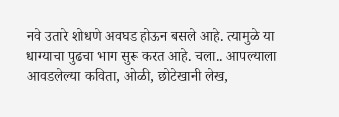नवे उतारे शोधणे अवघड होऊन बसले आहे. त्यामुळे या धाग्याचा पुढचा भाग सुरू करत आहे. चला.. आपल्याला आवडलेल्या कविता, ओळी, छोटेखानी लेख,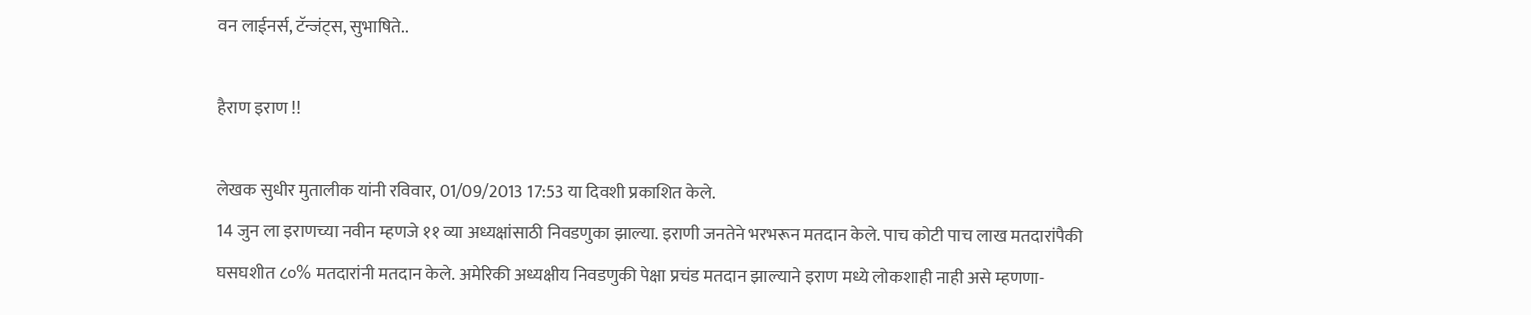वन लाईनर्स, टॅन्जंट्स, सुभाषिते..

हैराण इराण !!

लेखक सुधीर मुतालीक यांनी रविवार, 01/09/2013 17:53 या दिवशी प्रकाशित केले.
14 जुन ला इराणच्या नवीन म्हणजे ११ व्या अध्यक्षांसाठी निवडणुका झाल्या. इराणी जनतेने भरभरून मतदान केले. पाच कोटी पाच लाख मतदारांपैकी घसघशीत ८०% मतदारांनी मतदान केले. अमेरिकी अध्यक्षीय निवडणुकी पेक्षा प्रचंड मतदान झाल्याने इराण मध्ये लोकशाही नाही असे म्हणणा-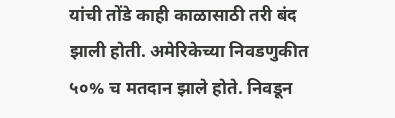यांची तोंडे काही काळासाठी तरी बंद झाली होती. अमेरिकेच्या निवडणुकीत ५०% च मतदान झाले होते. निवडून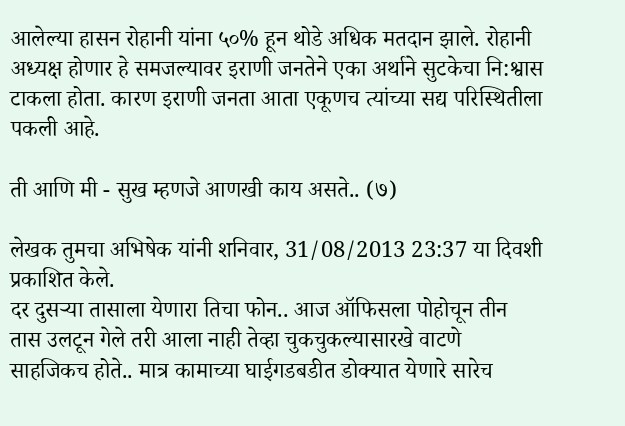आलेल्या हासन रोहानी यांना ५०% हून थोडे अधिक मतदान झाले. रोहानी अध्यक्ष होणार हे समजल्यावर इराणी जनतेने एका अर्थाने सुटकेचा नि:श्वास टाकला होता. कारण इराणी जनता आता एकूणच त्यांच्या सद्य परिस्थितीला पकली आहे.

ती आणि मी - सुख म्हणजे आणखी काय असते.. (७)

लेखक तुमचा अभिषेक यांनी शनिवार, 31/08/2013 23:37 या दिवशी प्रकाशित केले.
दर दुसर्‍या तासाला येणारा तिचा फोन.. आज ऑफिसला पोहोचून तीन तास उलटून गेले तरी आला नाही तेव्हा चुकचुकल्यासारखे वाटणे साहजिकच होते.. मात्र कामाच्या घाईगडबडीत डोक्यात येणारे सारेच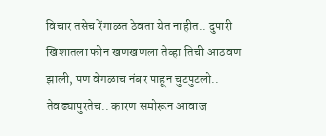विचार तसेच रेंगाळत ठेवता येत नाहीत.. दुपारी खिशातला फोन खणखणला तेव्हा तिची आठवण झाली, पण वेगळाच नंबर पाहून चुटपुटलो.. तेवढ्यापुरतेच.. कारण समोरून आवाज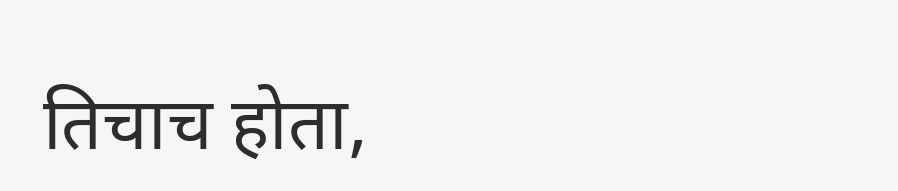तिचाच होता,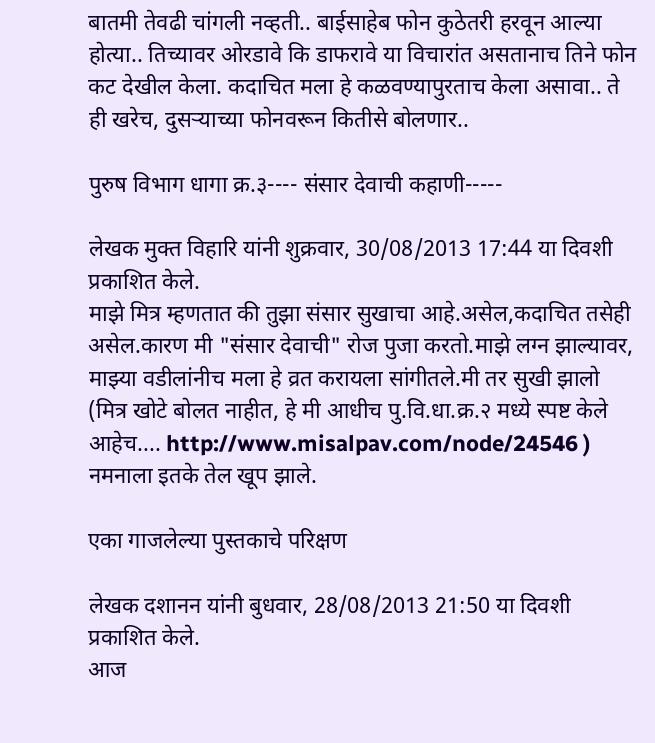बातमी तेवढी चांगली नव्हती.. बाईसाहेब फोन कुठेतरी हरवून आल्या होत्या.. तिच्यावर ओरडावे कि डाफरावे या विचारांत असतानाच तिने फोन कट देखील केला. कदाचित मला हे कळवण्यापुरताच केला असावा.. ते ही खरेच, दुसर्‍याच्या फोनवरून कितीसे बोलणार..

पुरुष विभाग धागा क्र.३---- संसार देवाची कहाणी-----

लेखक मुक्त विहारि यांनी शुक्रवार, 30/08/2013 17:44 या दिवशी प्रकाशित केले.
माझे मित्र म्हणतात की तुझा संसार सुखाचा आहे.असेल,कदाचित तसेही असेल.कारण मी "संसार देवाची" रोज पुजा करतो.माझे लग्न झाल्यावर, माझ्या वडीलांनीच मला हे व्रत करायला सांगीतले.मी तर सुखी झालो (मित्र खोटे बोलत नाहीत, हे मी आधीच पु.वि.धा.क्र.२ मध्ये स्पष्ट केले आहेच.... http://www.misalpav.com/node/24546 ) नमनाला इतके तेल खूप झाले.

एका गाजलेल्या पुस्तकाचे परिक्षण

लेखक दशानन यांनी बुधवार, 28/08/2013 21:50 या दिवशी प्रकाशित केले.
आज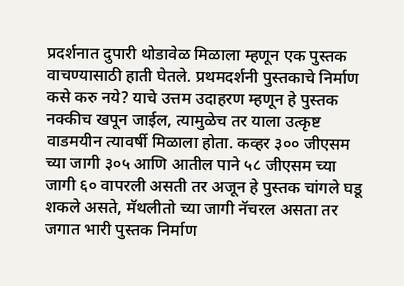प्रदर्शनात दुपारी थोडावेळ मिळाला म्हणून एक पुस्तक वाचण्यासाठी हाती घेतले. प्रथमदर्शनी पुस्तकाचे निर्माण कसे करु नये? याचे उत्तम उदाहरण म्हणून हे पुस्तक नक्कीच खपून जाईल, त्यामुळेच तर याला उत्कृष्ट वाडमयीन त्यावर्षी मिळाला होता. कव्हर ३०० जीएसम च्या जागी ३०५ आणि आतील पाने ५८ जीएसम च्या जागी ६० वापरली असती तर अजून हे पुस्तक चांगले घडू शकले असते, मॅथलीतो च्या जागी नॅचरल असता तर जगात भारी पुस्तक निर्माण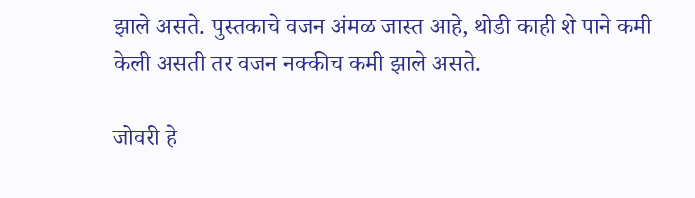झाले असते. पुस्तकाचे वजन अंमळ जास्त आहे, थोडी काही शे पाने कमी केली असती तर वजन नक्कीच कमी झाले असते.

जोवरी हे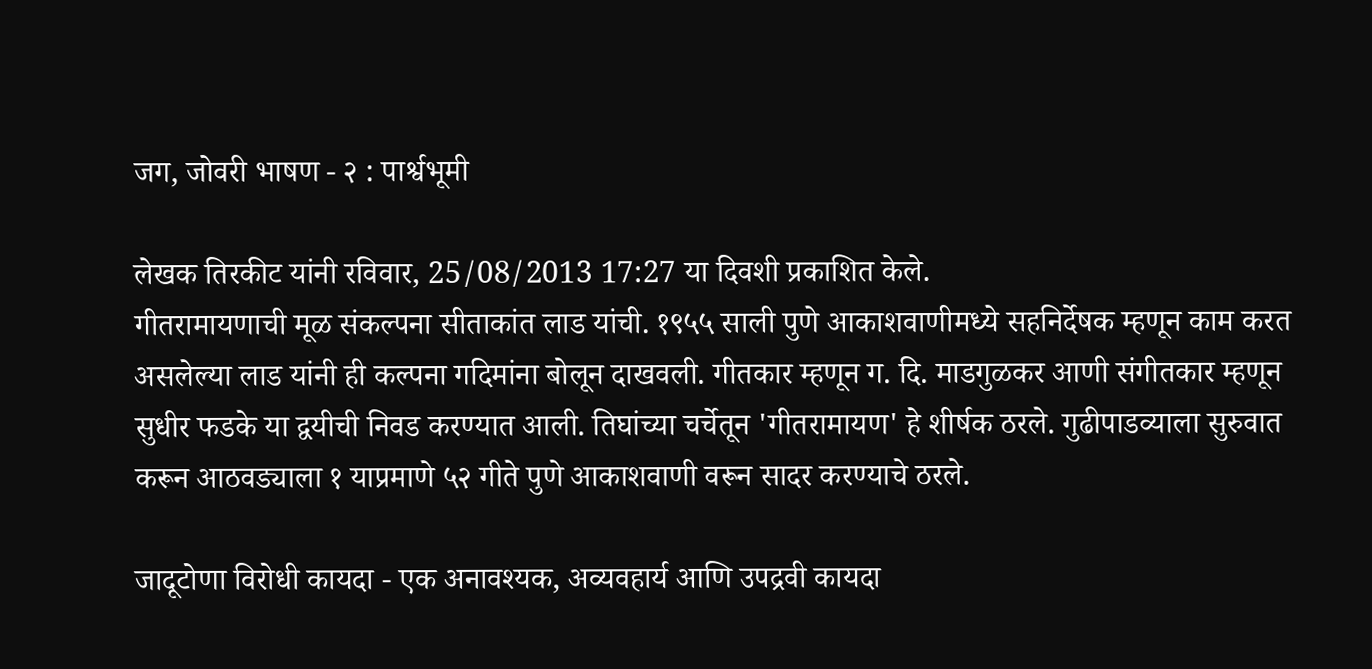जग, जोवरी भाषण - २ : पार्श्वभूमी

लेखक तिरकीट यांनी रविवार, 25/08/2013 17:27 या दिवशी प्रकाशित केले.
गीतरामायणाची मूळ संकल्पना सीताकांत लाड यांची. १९५५ साली पुणे आकाशवाणीमध्ये सहनिर्देषक म्हणून काम करत असलेल्या लाड यांनी ही कल्पना गदिमांना बोलून दाखवली. गीतकार म्हणून ग. दि. माडगुळकर आणी संगीतकार म्हणून सुधीर फडके या द्वयीची निवड करण्यात आली. तिघांच्या चर्चेतून 'गीतरामायण' हे शीर्षक ठरले. गुढीपाडव्याला सुरुवात करून आठवड्याला १ याप्रमाणे ५२ गीते पुणे आकाशवाणी वरून सादर करण्याचे ठरले.

जादूटोणा विरोधी कायदा - एक अनावश्यक, अव्यवहार्य आणि उपद्रवी कायदा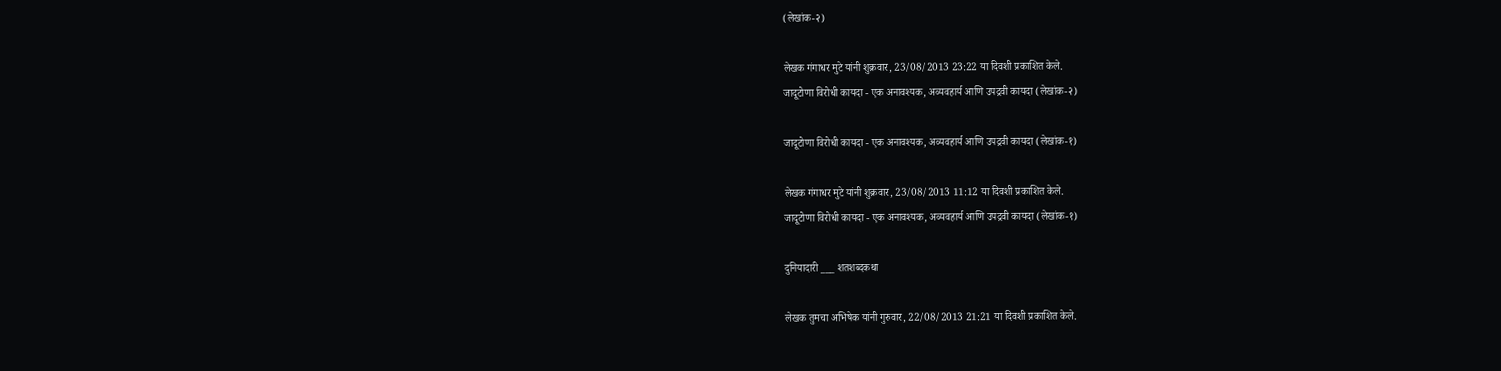(लेखांक-२)

लेखक गंगाधर मुटे यांनी शुक्रवार, 23/08/2013 23:22 या दिवशी प्रकाशित केले.
जादूटोणा विरोधी कायदा - एक अनावश्यक, अव्यवहार्य आणि उपद्रवी कायदा (लेखांक-२)

जादूटोणा विरोधी कायदा - एक अनावश्यक, अव्यवहार्य आणि उपद्रवी कायदा (लेखांक-१)

लेखक गंगाधर मुटे यांनी शुक्रवार, 23/08/2013 11:12 या दिवशी प्रकाशित केले.
जादूटोणा विरोधी कायदा - एक अनावश्यक, अव्यवहार्य आणि उपद्रवी कायदा (लेखांक-१)

दुनियादारी ___ शतशब्दकथा

लेखक तुमचा अभिषेक यांनी गुरुवार, 22/08/2013 21:21 या दिवशी प्रकाशित केले.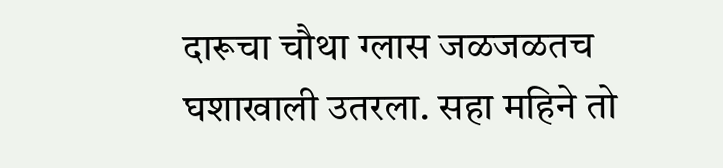दारूचा चौथा ग्लास जळजळतच घशाखाली उतरला. सहा महिने तो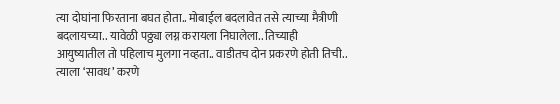त्या दोघांना फिरताना बघत होता.. मोबाईल बदलावेत तसे त्याच्या मैत्रीणी बदलायच्या.. यावेळी पठ्ठ्या लग्न करायला निघालेला.. तिच्याही आयुष्यातील तो पहिलाच मुलगा नव्हता.. वाडीतच दोन प्रकरणे होती तिची.. त्याला ‘सावध’ करणे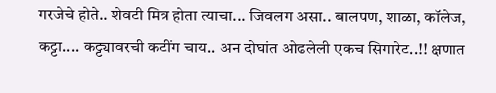गरजेचे होते.. शेवटी मित्र होता त्याचा... जिवलग असा.. बालपण, शाळा, कॉलेज, कट्टा.... कट्ट्यावरची कटींग चाय.. अन दोघांत ओढलेली एकच सिगारेट..!! क्षणात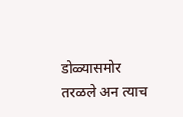डोळ्यासमोर तरळले अन त्याच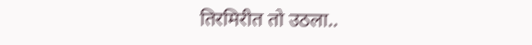तिरमिरीत तो उठला..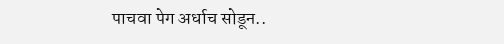पाचवा पेग अर्धाच सोडून..